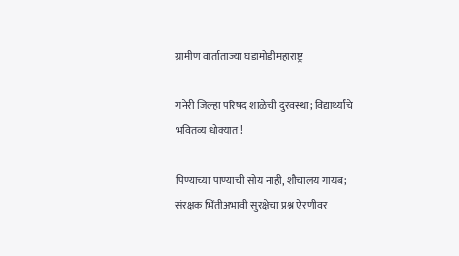ग्रामीण वार्ताताज्या घडामोडीमहाराष्ट्र

गनेरी जिल्हा परिषद शाळेची दुरवस्था; विद्यार्थ्यांचे भवितव्य धोक्यात!

पिण्याच्या पाण्याची सोय नाही, शौचालय गायब; संरक्षक भिंतीअभावी सुरक्षेचा प्रश्न ऐरणीवर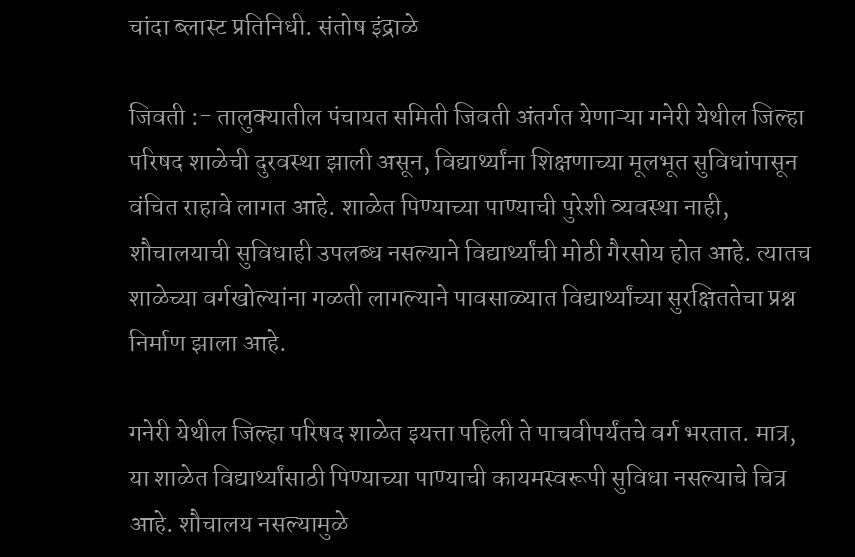चांदा ब्लास्ट प्रतिनिधी. संतोष इंद्राळे

जिवती :- तालुक्यातील पंचायत समिती जिवती अंतर्गत येणाऱ्या गनेरी येथील जिल्हा परिषद शाळेची दुरवस्था झाली असून, विद्यार्थ्यांना शिक्षणाच्या मूलभूत सुविधांपासून वंचित राहावे लागत आहे. शाळेत पिण्याच्या पाण्याची पुरेशी व्यवस्था नाही, शौचालयाची सुविधाही उपलब्ध नसल्याने विद्यार्थ्यांची मोठी गैरसोय होत आहे. त्यातच शाळेच्या वर्गखोल्यांना गळती लागल्याने पावसाळ्यात विद्यार्थ्यांच्या सुरक्षिततेचा प्रश्न निर्माण झाला आहे.

गनेरी येथील जिल्हा परिषद शाळेत इयत्ता पहिली ते पाचवीपर्यंतचे वर्ग भरतात. मात्र, या शाळेत विद्यार्थ्यांसाठी पिण्याच्या पाण्याची कायमस्वरूपी सुविधा नसल्याचे चित्र आहे. शौचालय नसल्यामुळे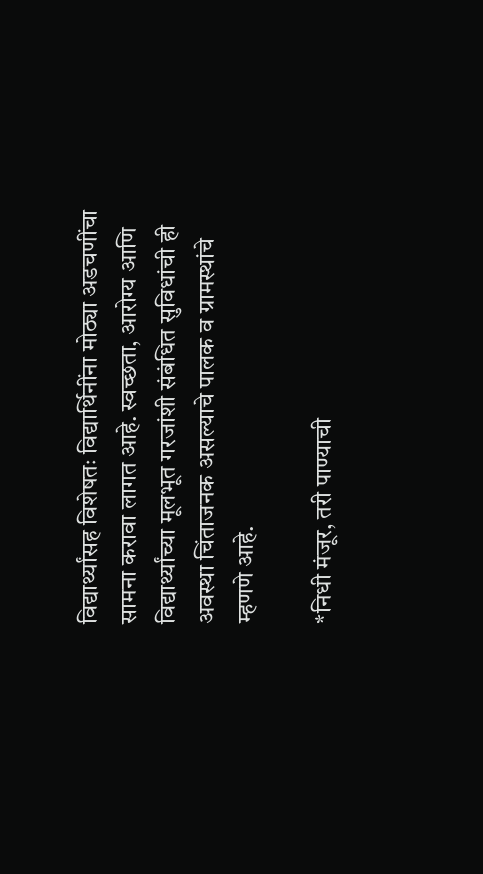विद्यार्थ्यांसह विशेषतः विद्यार्थिनींना मोठ्या अडचणींचा सामना करावा लागत आहे. स्वच्छता, आरोग्य आणि विद्यार्थ्यांच्या मूलभूत गरजांशी संबंधित सुविधांची ही अवस्था चिंताजनक असल्याचे पालक व ग्रामस्थांचे म्हणणे आहे.

*निधी मंजूर, तरी पाण्याची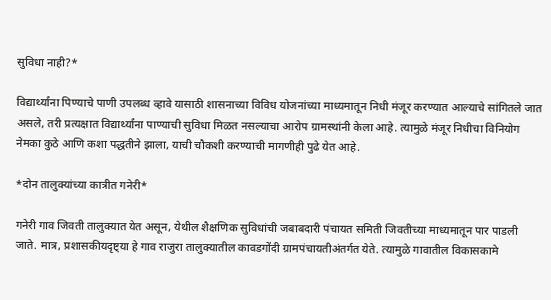सुविधा नाही?*

विद्यार्थ्यांना पिण्याचे पाणी उपलब्ध व्हावे यासाठी शासनाच्या विविध योजनांच्या माध्यमातून निधी मंजूर करण्यात आल्याचे सांगितले जात असले, तरी प्रत्यक्षात विद्यार्थ्यांना पाण्याची सुविधा मिळत नसल्याचा आरोप ग्रामस्थांनी केला आहे. त्यामुळे मंजूर निधीचा विनियोग नेमका कुठे आणि कशा पद्धतीने झाला, याची चौकशी करण्याची मागणीही पुढे येत आहे.

*दोन तालुक्यांच्या कात्रीत गनेरी*

गनेरी गाव जिवती तालुक्यात येत असून, येथील शैक्षणिक सुविधांची जबाबदारी पंचायत समिती जिवतीच्या माध्यमातून पार पाडली जाते. मात्र, प्रशासकीयदृष्ट्या हे गाव राजुरा तालुक्यातील कावडगोंदी ग्रामपंचायतीअंतर्गत येते. त्यामुळे गावातील विकासकामे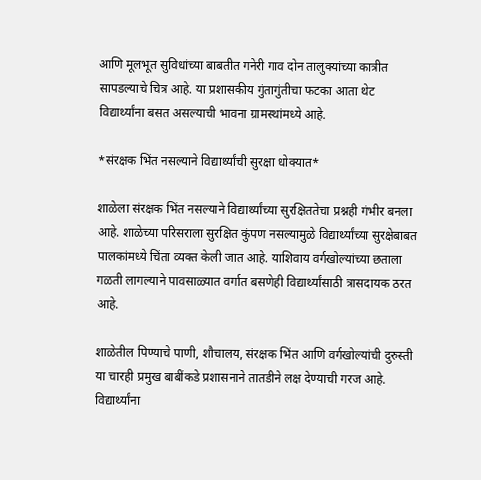आणि मूलभूत सुविधांच्या बाबतीत गनेरी गाव दोन तालुक्यांच्या कात्रीत सापडल्याचे चित्र आहे. या प्रशासकीय गुंतागुंतीचा फटका आता थेट विद्यार्थ्यांना बसत असल्याची भावना ग्रामस्थांमध्ये आहे.

*संरक्षक भिंत नसल्याने विद्यार्थ्यांची सुरक्षा धोक्यात*

शाळेला संरक्षक भिंत नसल्याने विद्यार्थ्यांच्या सुरक्षिततेचा प्रश्नही गंभीर बनला आहे. शाळेच्या परिसराला सुरक्षित कुंपण नसल्यामुळे विद्यार्थ्यांच्या सुरक्षेबाबत पालकांमध्ये चिंता व्यक्त केली जात आहे. याशिवाय वर्गखोल्यांच्या छताला गळती लागल्याने पावसाळ्यात वर्गात बसणेही विद्यार्थ्यांसाठी त्रासदायक ठरत आहे.

शाळेतील पिण्याचे पाणी, शौचालय, संरक्षक भिंत आणि वर्गखोल्यांची दुरुस्ती या चारही प्रमुख बाबींकडे प्रशासनाने तातडीने लक्ष देण्याची गरज आहे. विद्यार्थ्यांना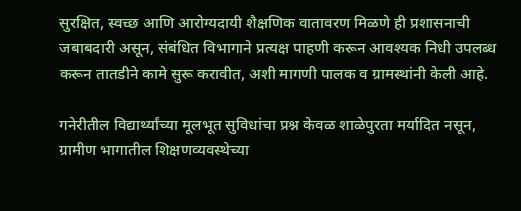सुरक्षित, स्वच्छ आणि आरोग्यदायी शैक्षणिक वातावरण मिळणे ही प्रशासनाची जबाबदारी असून, संबंधित विभागाने प्रत्यक्ष पाहणी करून आवश्यक निधी उपलब्ध करून तातडीने कामे सुरू करावीत, अशी मागणी पालक व ग्रामस्थांनी केली आहे.

गनेरीतील विद्यार्थ्यांच्या मूलभूत सुविधांचा प्रश्न केवळ शाळेपुरता मर्यादित नसून, ग्रामीण भागातील शिक्षणव्यवस्थेच्या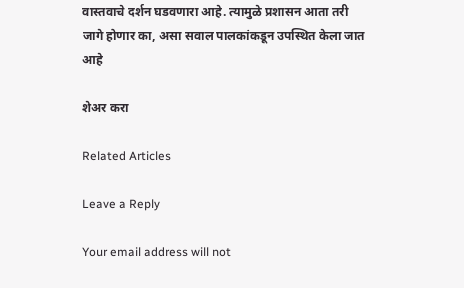वास्तवाचे दर्शन घडवणारा आहे. त्यामुळे प्रशासन आता तरी जागे होणार का, असा सवाल पालकांकडून उपस्थित केला जात आहे

शेअर करा

Related Articles

Leave a Reply

Your email address will not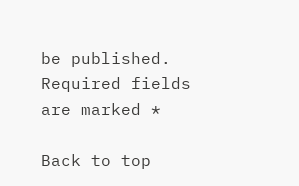be published. Required fields are marked *

Back to top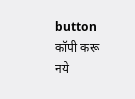button
कॉपी करू नये